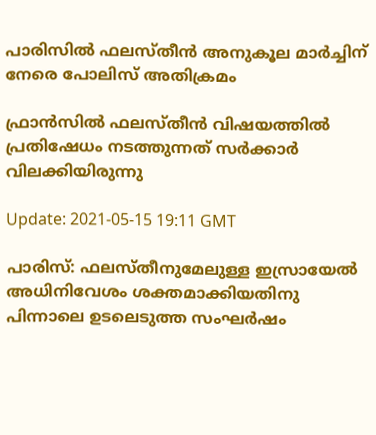പാരിസില്‍ ഫലസ്തീന്‍ അനുകൂല മാര്‍ച്ചിന് നേരെ പോലിസ് അതിക്രമം

ഫ്രാന്‍സില്‍ ഫലസ്തീന്‍ വിഷയത്തില്‍ പ്രതിഷേധം നടത്തുന്നത് സര്‍ക്കാര്‍ വിലക്കിയിരുന്നു

Update: 2021-05-15 19:11 GMT

പാരിസ്: ഫലസ്തീനുമേലുള്ള ഇസ്രായേല്‍ അധിനിവേശം ശക്തമാക്കിയതിനു പിന്നാലെ ഉടലെടുത്ത സംഘര്‍ഷം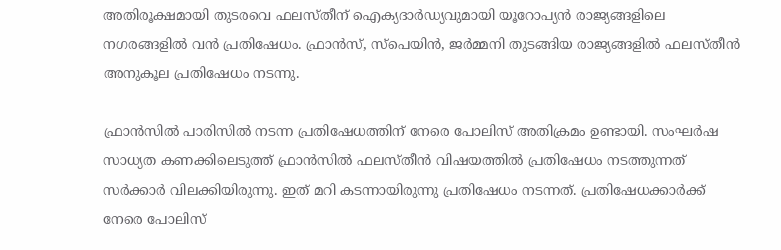അതിരൂക്ഷമായി തുടരവെ ഫലസ്തീന് ഐക്യദാര്‍ഡ്യവുമായി യൂറോപ്യന്‍ രാജ്യങ്ങളിലെ നഗരങ്ങളില്‍ വൻ പ്രതിഷേധം. ഫ്രാന്‍സ്, സ്‌പെയിന്‍, ജര്‍മ്മനി തുടങ്ങിയ രാജ്യങ്ങളില്‍ ഫലസ്തീന്‍ അനുകൂല പ്രതിഷേധം നടന്നു.

ഫ്രാന്‍സില്‍ പാരിസില്‍ നടന്ന പ്രതിഷേധത്തിന് നേരെ പോലിസ് അതിക്രമം ഉണ്ടായി. സംഘര്‍ഷ സാധ്യത കണക്കിലെടുത്ത് ഫ്രാന്‍സില്‍ ഫലസ്തീന്‍ വിഷയത്തില്‍ പ്രതിഷേധം നടത്തുന്നത് സര്‍ക്കാര്‍ വിലക്കിയിരുന്നു. ഇത് മറി കടന്നായിരുന്നു പ്രതിഷേധം നടന്നത്. പ്രതിഷേധക്കാര്‍ക്ക് നേരെ പോലിസ്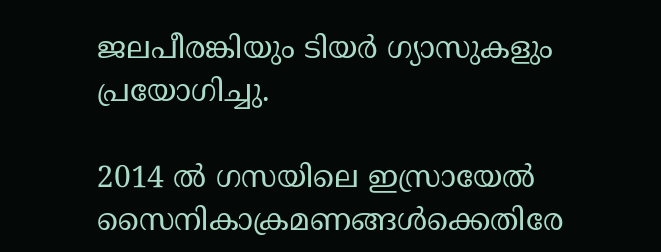ജലപീരങ്കിയും ടിയര്‍ ഗ്യാസുകളും പ്രയോഗിച്ചു.

2014 ല്‍ ഗസയിലെ ഇസ്രായേല്‍ സൈനികാക്രമണങ്ങള്‍ക്കെതിരേ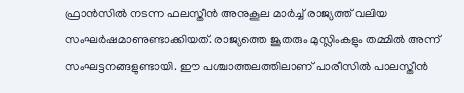ഫ്രാന്‍സില്‍ നടന്ന ഫലസ്തീന്‍ അനുകൂല മാര്‍ച്ച് രാജ്യത്ത് വലിയ സംഘര്‍ഷമാണുണ്ടാക്കിയത്. രാജ്യത്തെ ജൂതരും മുസ്ലിംകളും തമ്മില്‍ അന്ന് സംഘട്ടനങ്ങളുണ്ടായി. ഈ പശ്ചാത്തലത്തിലാണ് പാരീസില്‍ പാലസ്തീന്‍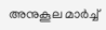അനുകൂല മാര്‍ച്ച്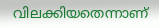വിലക്കിയതെന്നാണ്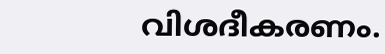വിശദീകരണം.